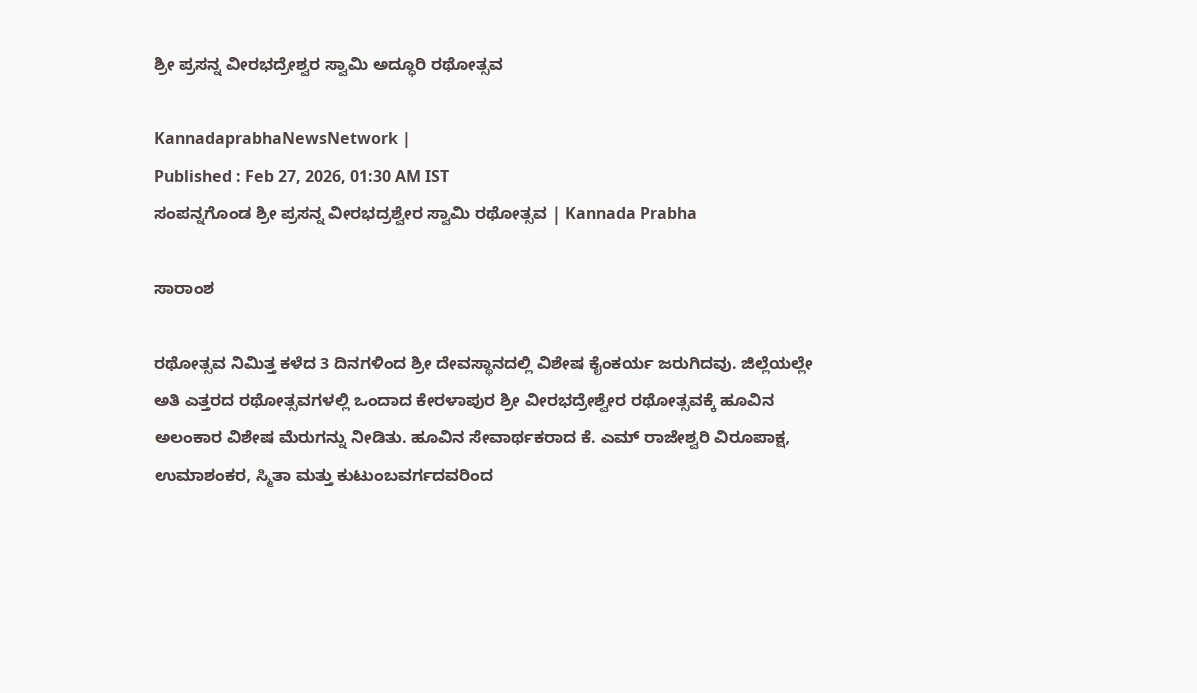ಶ್ರೀ ಪ್ರಸನ್ನ ವೀರಭದ್ರೇಶ್ವರ ಸ್ವಾಮಿ ಅದ್ಧೂರಿ ರಥೋತ್ಸವ

KannadaprabhaNewsNetwork |
Published : Feb 27, 2026, 01:30 AM IST
ಸಂಪನ್ನಗೊಂಡ ಶ್ರೀ ಪ್ರಸನ್ನ ವೀರಭದ್ರಶ್ವೇರ ಸ್ವಾಮಿ ರಥೋತ್ಸವ | Kannada Prabha

ಸಾರಾಂಶ

ರಥೋತ್ಸವ ನಿಮಿತ್ತ ಕಳೆದ 3 ದಿನಗಳಿಂದ ಶ್ರೀ ದೇವಸ್ಥಾನದಲ್ಲಿ ವಿಶೇಷ ಕೈಂಕರ್ಯ ಜರುಗಿದವು. ಜಿಲ್ಲೆಯಲ್ಲೇ ಅತಿ ಎತ್ತರದ ರಥೋತ್ಸವಗಳಲ್ಲಿ ಒಂದಾದ ಕೇರಳಾಪುರ ಶ್ರೀ ವೀರಭದ್ರೇಶ್ವೇರ ರಥೋತ್ಸವಕ್ಕೆ ಹೂವಿನ ಅಲಂಕಾರ ವಿಶೇಷ ಮೆರುಗನ್ನು ನೀಡಿತು. ಹೂವಿನ ಸೇವಾರ್ಥಕರಾದ ಕೆ. ಎಮ್ ರಾಜೇಶ್ವರಿ ವಿರೂಪಾಕ್ಷ, ಉಮಾಶಂಕರ, ಸ್ಮಿತಾ ಮತ್ತು ಕುಟುಂಬವರ್ಗದವರಿಂದ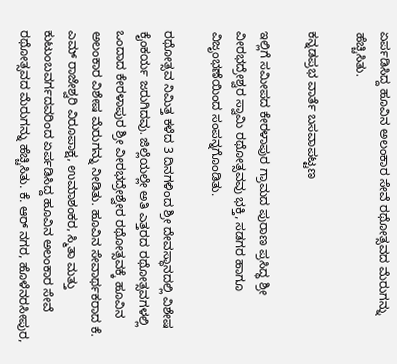ಏರ್ಪಡಿಸಿದ್ದ ಹೂವಿನ ಅಲಂಕಾರ ಸೇವೆ ರಥೋತ್ಸವದ ಮೆರುಗನ್ನು ಹೆಚ್ಚಿಸಿತು.

ಕನ್ನಡಪ್ರಭ ವಾರ್ತೆ ಬಸವಾಪಟ್ಟಣ

ಇಲ್ಲಿಗೆ ಸಮೀಪದ ಕೇರಳಾಪುರ ಗ್ರಾಮದ ಪುರಾಣ ಪ್ರಸಿದ್ಧ ಶ್ರೀ ವೀರಭದ್ರೇಶ್ವರ ಸ್ವಾಮಿ ರಥೋತ್ಸವವು ಭಕ್ತಿ, ಸಡಗರ ಹಾಗೂ ವಿಜೃಂಭಣೆಯಿಂದ ಸಂಪನ್ನಗೊಂಡಿತು.

ರಥೋತ್ಸವ ನಿಮಿತ್ತ ಕಳೆದ 3 ದಿನಗಳಿಂದ ಶ್ರೀ ದೇವಸ್ಥಾನದಲ್ಲಿ ವಿಶೇಷ ಕೈಂಕರ್ಯ ಜರುಗಿದವು. ಜಿಲ್ಲೆಯಲ್ಲೇ ಅತಿ ಎತ್ತರದ ರಥೋತ್ಸವಗಳಲ್ಲಿ ಒಂದಾದ ಕೇರಳಾಪುರ ಶ್ರೀ ವೀರಭದ್ರೇಶ್ವೇರ ರಥೋತ್ಸವಕ್ಕೆ ಹೂವಿನ ಅಲಂಕಾರ ವಿಶೇಷ ಮೆರುಗನ್ನು ನೀಡಿತು. ಹೂವಿನ ಸೇವಾರ್ಥಕರಾದ ಕೆ. ಎಮ್ ರಾಜೇಶ್ವರಿ ವಿರೂಪಾಕ್ಷ, ಉಮಾಶಂಕರ, ಸ್ಮಿತಾ ಮತ್ತು ಕುಟುಂಬವರ್ಗದವರಿಂದ ಏರ್ಪಡಿಸಿದ್ದ ಹೂವಿನ ಅಲಂಕಾರ ಸೇವೆ ರಥೋತ್ಸವದ ಮೆರುಗನ್ನು ಹೆಚ್ಚಿಸಿತು. ಕೆ. ಆರ್‌ ನಗರ, ಹೊಳೆನರಸೀಪುರ,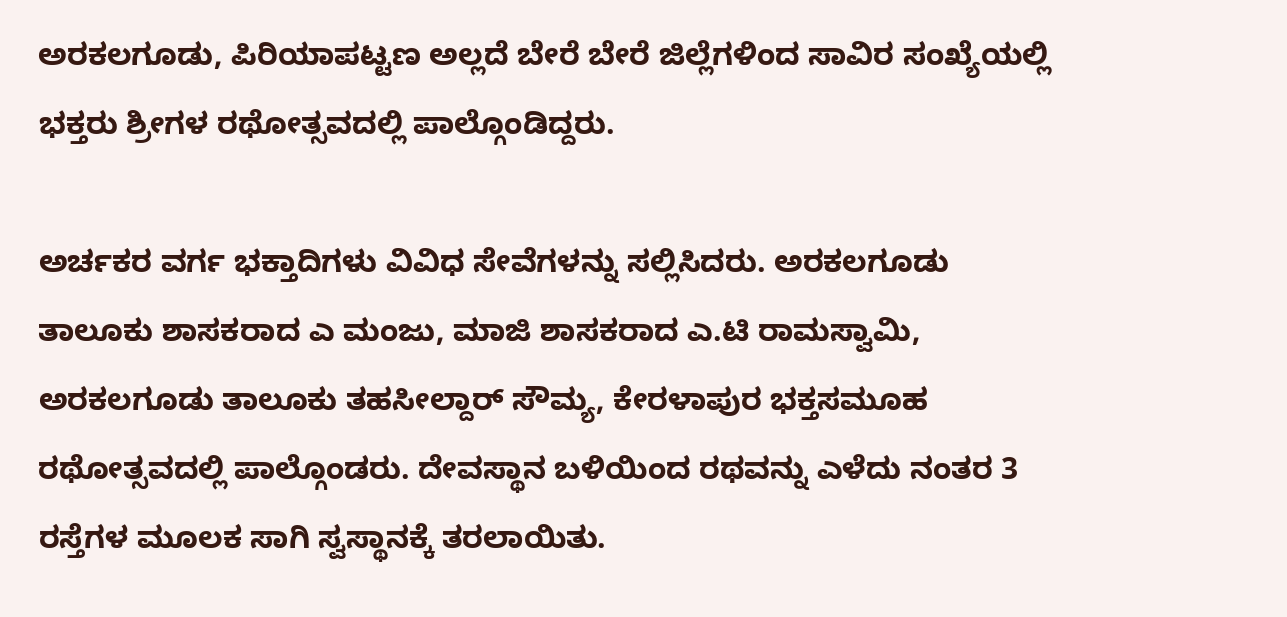ಅರಕಲಗೂಡು, ಪಿರಿಯಾಪಟ್ಟಣ ಅಲ್ಲದೆ ಬೇರೆ ಬೇರೆ ಜಿಲ್ಲೆಗಳಿಂದ ಸಾವಿರ ಸಂಖ್ಯೆಯಲ್ಲಿ ಭಕ್ತರು ಶ್ರೀಗಳ ರಥೋತ್ಸವದಲ್ಲಿ ಪಾಲ್ಗೊಂಡಿದ್ದರು.

ಅರ್ಚಕರ ವರ್ಗ ಭಕ್ತಾದಿಗಳು ವಿವಿಧ ಸೇವೆಗಳನ್ನು ಸಲ್ಲಿಸಿದರು. ಅರಕಲಗೂಡು ತಾಲೂಕು ಶಾಸಕರಾದ ಎ ಮಂಜು, ಮಾಜಿ ಶಾಸಕರಾದ ಎ.ಟಿ ರಾಮಸ್ವಾಮಿ, ಅರಕಲಗೂಡು ತಾಲೂಕು ತಹಸೀಲ್ದಾರ್ ಸೌಮ್ಯ, ಕೇರಳಾಪುರ ಭಕ್ತಸಮೂಹ ರಥೋತ್ಸವದಲ್ಲಿ ಪಾಲ್ಗೊಂಡರು. ದೇವಸ್ಥಾನ ಬಳಿಯಿಂದ ರಥವನ್ನು ಎಳೆದು ನಂತರ 3 ರಸ್ತೆಗಳ ಮೂಲಕ ಸಾಗಿ ಸ್ವಸ್ಥಾನಕ್ಕೆ ತರಲಾಯಿತು.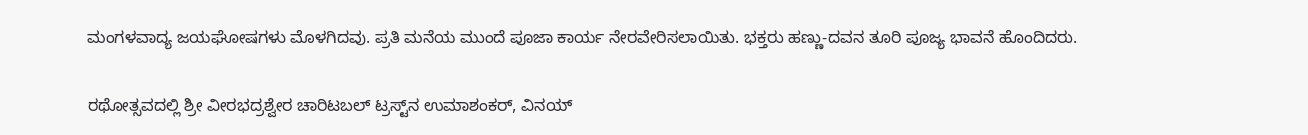ಮಂಗಳವಾದ್ಯ ಜಯಘೋಷಗಳು ಮೊಳಗಿದವು. ಪ್ರತಿ ಮನೆಯ ಮುಂದೆ ಪೂಜಾ ಕಾರ್ಯ ನೇರವೇರಿಸಲಾಯಿತು. ಭಕ್ತರು ಹಣ್ಣು-ದವನ ತೂರಿ ಪೂಜ್ಯ ಭಾವನೆ ಹೊಂದಿದರು.

ರಥೋತ್ಸವದಲ್ಲಿ ಶ್ರೀ ವೀರಭದ್ರಶ್ವೇರ ಚಾರಿಟಬಲ್ ಟ್ರಸ್ಟ್‌ನ ಉಮಾಶಂಕರ್, ವಿನಯ್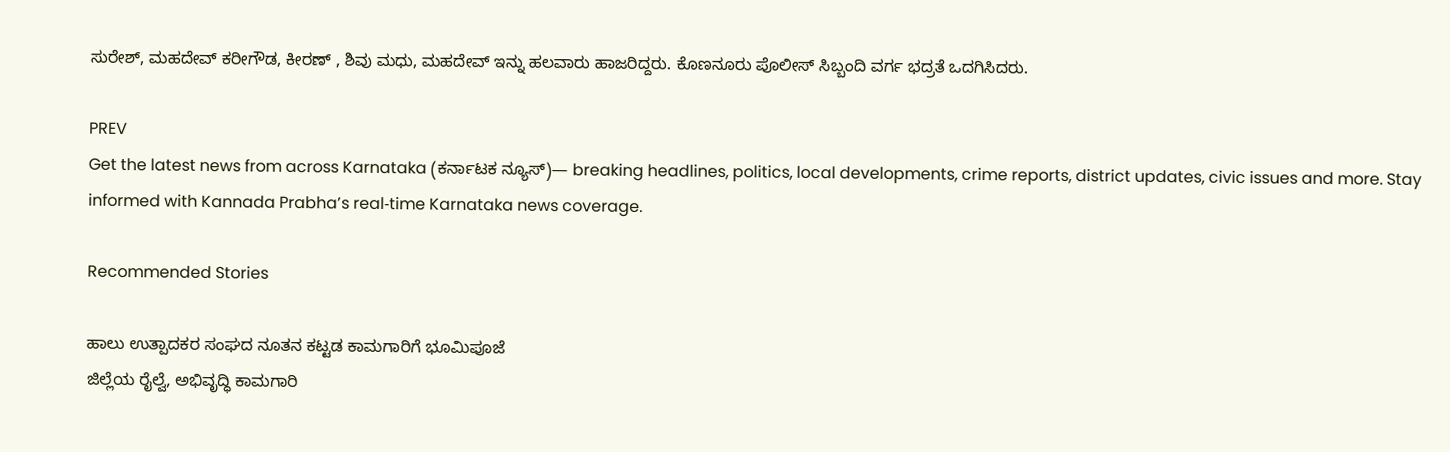ಸುರೇಶ್, ಮಹದೇವ್ ಕರೀಗೌಡ, ಕೀರಣ್ , ಶಿವು ಮಧು, ಮಹದೇವ್ ಇನ್ನು ಹಲವಾರು ಹಾಜರಿದ್ದರು. ಕೊಣನೂರು ಪೊಲೀಸ್ ಸಿಬ್ಬಂದಿ ವರ್ಗ ಭದ್ರತೆ ಒದಗಿಸಿದರು.

PREV
Get the latest news from across Karnataka (ಕರ್ನಾಟಕ ನ್ಯೂಸ್)— breaking headlines, politics, local developments, crime reports, district updates, civic issues and more. Stay informed with Kannada Prabha’s real‑time Karnataka news coverage.

Recommended Stories

ಹಾಲು ಉತ್ಪಾದಕರ ಸಂಘದ ನೂತನ ಕಟ್ಟಡ ಕಾಮಗಾರಿಗೆ ಭೂಮಿಪೂಜೆ
ಜಿಲ್ಲೆಯ ರೈಲ್ವೆ, ಅಭಿವೃದ್ಧಿ ಕಾಮಗಾರಿ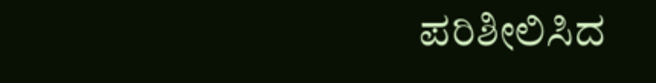ಪರಿಶೀಲಿಸಿದ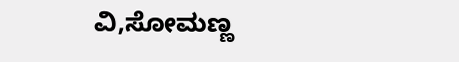ವಿ,ಸೋಮಣ್ಣ